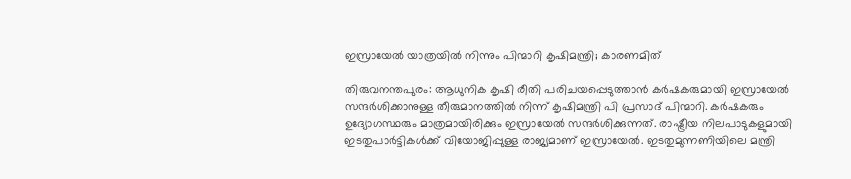ഇസ്രായേൽ യാത്രയിൽ നിന്നും പിന്മാറി കൃഷിമന്ത്രി; കാരണമിത്

തിരുവനന്തപുരം: ആധുനിക കൃഷി രീതി പരിചയപ്പെടുത്താൻ കർഷകരുമായി ഇസ്രായേൽ സന്ദർശിക്കാനുള്ള തീരുമാനത്തിൽ നിന്ന് കൃഷിമന്ത്രി പി പ്രസാദ് പിന്മാറി. കർഷകരും ഉദ്യോഗസ്ഥരും മാത്രമായിരിക്കും ഇസ്രായേൽ സന്ദർശിക്കുന്നത്. രാഷ്ട്രീയ നിലപാടുകളുമായി ഇടതുപാർട്ടികൾക്ക് വിയോജിപ്പുള്ള രാജ്യമാണ് ഇസ്രായേൽ. ഇടതുമുന്നണിയിലെ മന്ത്രി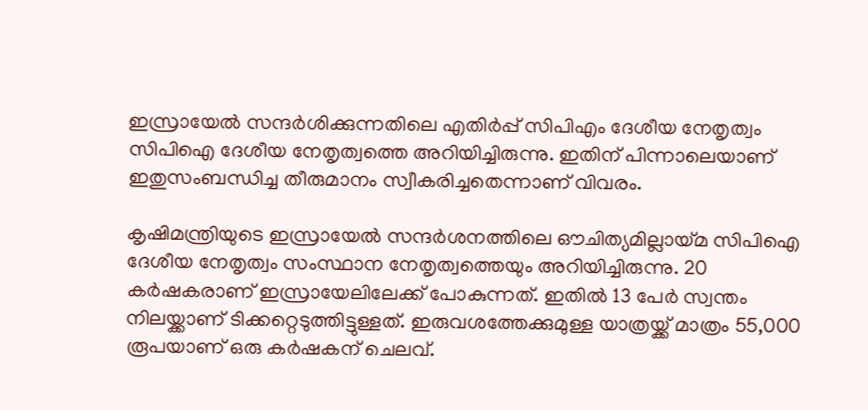ഇസ്രായേൽ സന്ദർശിക്കുന്നതിലെ എതിർപ്പ് സിപിഎം ദേശീയ നേതൃത്വം സിപിഐ ദേശീയ നേതൃത്വത്തെ അറിയിച്ചിരുന്നു. ഇതിന് പിന്നാലെയാണ് ഇതുസംബന്ധിച്ച തീരുമാനം സ്വീകരിച്ചതെന്നാണ് വിവരം.

കൃഷിമന്ത്രിയുടെ ഇസ്രായേൽ സന്ദർശനത്തിലെ ഔചിത്യമില്ലായ്മ സിപിഐ ദേശീയ നേതൃത്വം സംസ്ഥാന നേതൃത്വത്തെയും അറിയിച്ചിരുന്നു. 20 കർഷകരാണ് ഇസ്രായേലിലേക്ക് പോകുന്നത്. ഇതിൽ 13 പേർ സ്വന്തം നിലയ്ക്കാണ് ടിക്കറ്റെടുത്തിട്ടുള്ളത്. ഇരുവശത്തേക്കുമുള്ള യാത്രയ്ക്ക് മാത്രം 55,000 രൂപയാണ് ഒരു കർഷകന് ചെലവ്.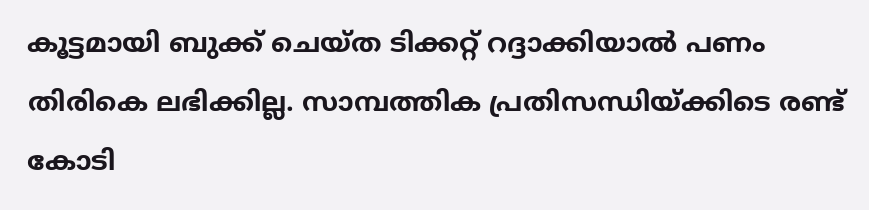കൂട്ടമായി ബുക്ക് ചെയ്ത ടിക്കറ്റ് റദ്ദാക്കിയാൽ പണം തിരികെ ലഭിക്കില്ല. സാമ്പത്തിക പ്രതിസന്ധിയ്ക്കിടെ രണ്ട് കോടി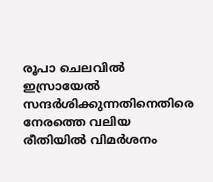രൂപാ ചെലവിൽ ഇസ്രായേൽ സന്ദർശിക്കുന്നതിനെതിരെ നേരത്തെ വലിയ രീതിയിൽ വിമർശനം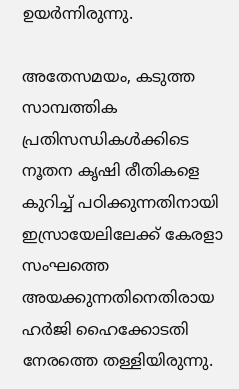ഉയർന്നിരുന്നു.

അതേസമയം, കടുത്ത സാമ്പത്തിക പ്രതിസന്ധികൾക്കിടെ നൂതന കൃഷി രീതികളെ കുറിച്ച് പഠിക്കുന്നതിനായി ഇസ്രായേലിലേക്ക് കേരളാ സംഘത്തെ അയക്കുന്നതിനെതിരായ ഹർജി ഹൈക്കോടതി നേരത്തെ തള്ളിയിരുന്നു.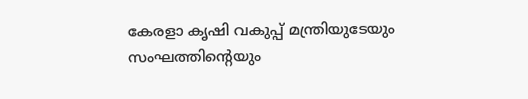കേരളാ കൃഷി വകുപ്പ് മന്ത്രിയുടേയും സംഘത്തിന്റെയും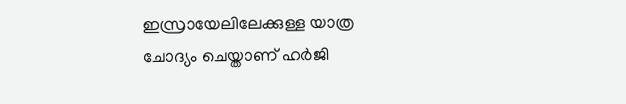ഇസ്രായേലിലേക്കുള്ള യാത്ര ചോദ്യം ചെയ്താണ് ഹർജി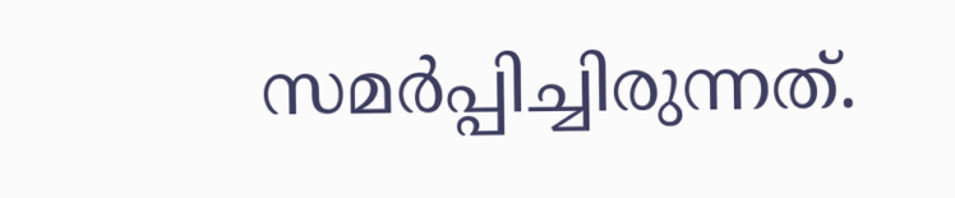സമർപ്പിച്ചിരുന്നത്.